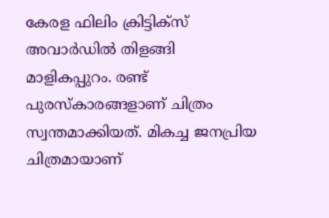കേരള ഫിലിം ക്രിട്ടിക്സ് അവാർഡിൽ തിളങ്ങി മാളികപ്പുറം. രണ്ട് പുരസ്കാരങ്ങളാണ് ചിത്രം സ്വന്തമാക്കിയത്. മികച്ച ജനപ്രിയ ചിത്രമായാണ്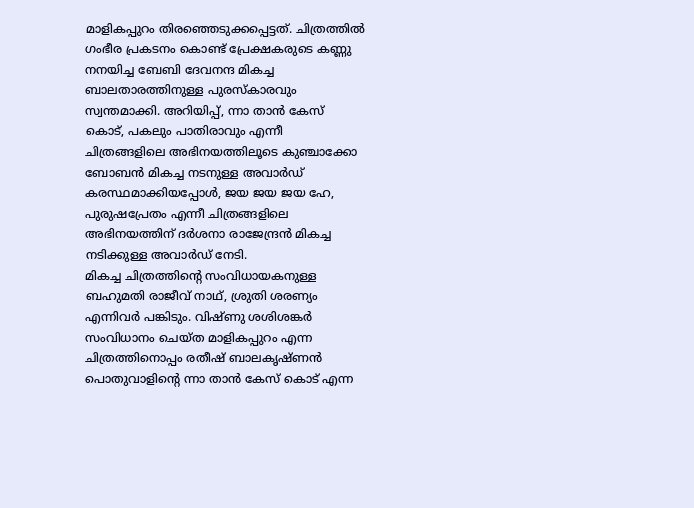മാളികപ്പുറം തിരഞ്ഞെടുക്കപ്പെട്ടത്. ചിത്രത്തിൽ ഗംഭീര പ്രകടനം കൊണ്ട് പ്രേക്ഷകരുടെ കണ്ണു നനയിച്ച ബേബി ദേവനന്ദ മികച്ച ബാലതാരത്തിനുള്ള പുരസ്കാരവും സ്വന്തമാക്കി. അറിയിപ്പ്, ന്നാ താൻ കേസ് കൊട്, പകലും പാതിരാവും എന്നീ ചിത്രങ്ങളിലെ അഭിനയത്തിലൂടെ കുഞ്ചാക്കോ ബോബൻ മികച്ച നടനുള്ള അവാർഡ് കരസ്ഥമാക്കിയപ്പോൾ, ജയ ജയ ജയ ഹേ, പുരുഷപ്രേതം എന്നീ ചിത്രങ്ങളിലെ അഭിനയത്തിന് ദർശനാ രാജേന്ദ്രൻ മികച്ച നടിക്കുള്ള അവാർഡ് നേടി.
മികച്ച ചിത്രത്തിന്റെ സംവിധായകനുള്ള ബഹുമതി രാജീവ് നാഥ്, ശ്രുതി ശരണ്യം എന്നിവർ പങ്കിടും. വിഷ്ണു ശശിശങ്കർ സംവിധാനം ചെയ്ത മാളികപ്പുറം എന്ന ചിത്രത്തിനൊപ്പം രതീഷ് ബാലകൃഷ്ണൻ പൊതുവാളിന്റെ ന്നാ താൻ കേസ് കൊട് എന്ന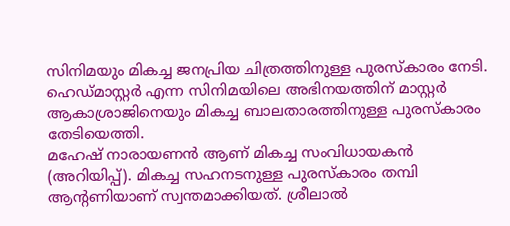സിനിമയും മികച്ച ജനപ്രിയ ചിത്രത്തിനുള്ള പുരസ്കാരം നേടി. ഹെഡ്മാസ്റ്റർ എന്ന സിനിമയിലെ അഭിനയത്തിന് മാസ്റ്റർ ആകാശ്രാജിനെയും മികച്ച ബാലതാരത്തിനുള്ള പുരസ്കാരം തേടിയെത്തി.
മഹേഷ് നാരായണൻ ആണ് മികച്ച സംവിധായകൻ (അറിയിപ്പ്). മികച്ച സഹനടനുള്ള പുരസ്കാരം തമ്പി ആന്റണിയാണ് സ്വന്തമാക്കിയത്. ശ്രീലാൽ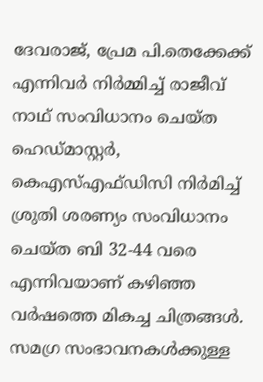ദേവരാജ്, പ്രേമ പി.തെക്കേക്ക് എന്നിവർ നിർമ്മിച്ച് രാജീവ് നാഥ് സംവിധാനം ചെയ്ത ഹെഡ്മാസ്റ്റർ, കെഎസ്എഫ്ഡിസി നിർമിച്ച് ശ്രുതി ശരണ്യം സംവിധാനം ചെയ്ത ബി 32-44 വരെ എന്നിവയാണ് കഴിഞ്ഞ വർഷത്തെ മികച്ച ചിത്രങ്ങൾ. സമഗ്ര സംഭാവനകൾക്കുള്ള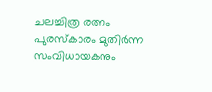ചലച്ചിത്ര രത്നം പുരസ്കാരം മുതിർന്ന സംവിധായകനും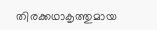തിരക്കഥാകൃത്തുമായ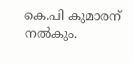കെ.പി കുമാരന് നൽകും.